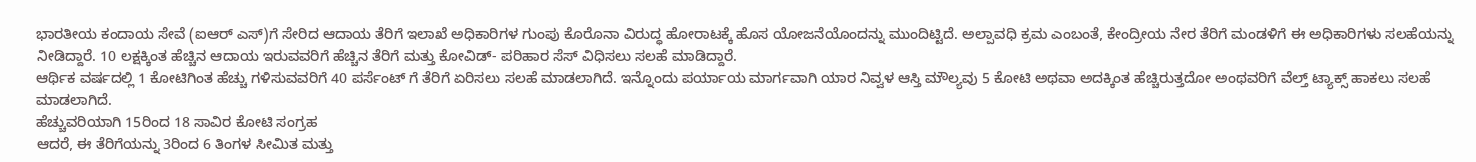ಭಾರತೀಯ ಕಂದಾಯ ಸೇವೆ (ಐಆರ್ ಎಸ್)ಗೆ ಸೇರಿದ ಆದಾಯ ತೆರಿಗೆ ಇಲಾಖೆ ಅಧಿಕಾರಿಗಳ ಗುಂಪು ಕೊರೊನಾ ವಿರುದ್ಧ ಹೋರಾಟಕ್ಕೆ ಹೊಸ ಯೋಜನೆಯೊಂದನ್ನು ಮುಂದಿಟ್ಟಿದೆ. ಅಲ್ಪಾವಧಿ ಕ್ರಮ ಎಂಬಂತೆ, ಕೇಂದ್ರೀಯ ನೇರ ತೆರಿಗೆ ಮಂಡಳಿಗೆ ಈ ಅಧಿಕಾರಿಗಳು ಸಲಹೆಯನ್ನು ನೀಡಿದ್ದಾರೆ. 10 ಲಕ್ಷಕ್ಕಿಂತ ಹೆಚ್ಚಿನ ಆದಾಯ ಇರುವವರಿಗೆ ಹೆಚ್ಚಿನ ತೆರಿಗೆ ಮತ್ತು ಕೋವಿಡ್- ಪರಿಹಾರ ಸೆಸ್ ವಿಧಿಸಲು ಸಲಹೆ ಮಾಡಿದ್ದಾರೆ.
ಆರ್ಥಿಕ ವರ್ಷದಲ್ಲಿ 1 ಕೋಟಿಗಿಂತ ಹೆಚ್ಚು ಗಳಿಸುವವರಿಗೆ 40 ಪರ್ಸೆಂಟ್ ಗೆ ತೆರಿಗೆ ಏರಿಸಲು ಸಲಹೆ ಮಾಡಲಾಗಿದೆ. ಇನ್ನೊಂದು ಪರ್ಯಾಯ ಮಾರ್ಗವಾಗಿ ಯಾರ ನಿವ್ವಳ ಆಸ್ತಿ ಮೌಲ್ಯವು 5 ಕೋಟಿ ಅಥವಾ ಅದಕ್ಕಿಂತ ಹೆಚ್ಚಿರುತ್ತದೋ ಅಂಥವರಿಗೆ ವೆಲ್ತ್ ಟ್ಯಾಕ್ಸ್ ಹಾಕಲು ಸಲಹೆ ಮಾಡಲಾಗಿದೆ.
ಹೆಚ್ಚುವರಿಯಾಗಿ 15ರಿಂದ 18 ಸಾವಿರ ಕೋಟಿ ಸಂಗ್ರಹ
ಆದರೆ, ಈ ತೆರಿಗೆಯನ್ನು 3ರಿಂದ 6 ತಿಂಗಳ ಸೀಮಿತ ಮತ್ತು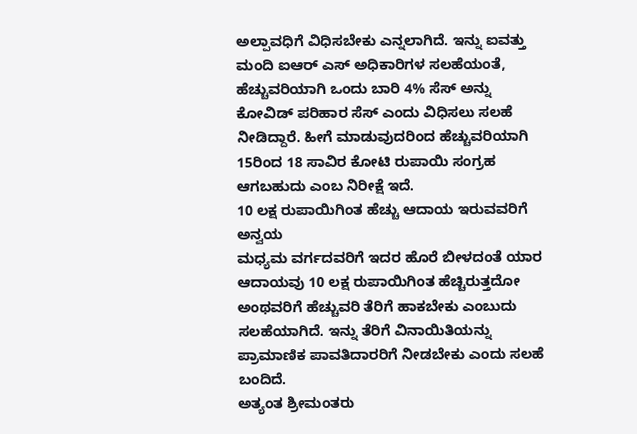ಅಲ್ಪಾವಧಿಗೆ ವಿಧಿಸಬೇಕು ಎನ್ನಲಾಗಿದೆ. ಇನ್ನು ಐವತ್ತು ಮಂದಿ ಐಆರ್ ಎಸ್ ಅಧಿಕಾರಿಗಳ ಸಲಹೆಯಂತೆ, ಹೆಚ್ಚುವರಿಯಾಗಿ ಒಂದು ಬಾರಿ 4% ಸೆಸ್ ಅನ್ನು ಕೋವಿಡ್ ಪರಿಹಾರ ಸೆಸ್ ಎಂದು ವಿಧಿಸಲು ಸಲಹೆ ನೀಡಿದ್ದಾರೆ. ಹೀಗೆ ಮಾಡುವುದರಿಂದ ಹೆಚ್ಚುವರಿಯಾಗಿ 15ರಿಂದ 18 ಸಾವಿರ ಕೋಟಿ ರುಪಾಯಿ ಸಂಗ್ರಹ ಆಗಬಹುದು ಎಂಬ ನಿರೀಕ್ಷೆ ಇದೆ.
10 ಲಕ್ಷ ರುಪಾಯಿಗಿಂತ ಹೆಚ್ಚು ಆದಾಯ ಇರುವವರಿಗೆ ಅನ್ವಯ
ಮಧ್ಯಮ ವರ್ಗದವರಿಗೆ ಇದರ ಹೊರೆ ಬೀಳದಂತೆ ಯಾರ ಆದಾಯವು 10 ಲಕ್ಷ ರುಪಾಯಿಗಿಂತ ಹೆಚ್ಚಿರುತ್ತದೋ ಅಂಥವರಿಗೆ ಹೆಚ್ಚುವರಿ ತೆರಿಗೆ ಹಾಕಬೇಕು ಎಂಬುದು ಸಲಹೆಯಾಗಿದೆ. ಇನ್ನು ತೆರಿಗೆ ವಿನಾಯಿತಿಯನ್ನು ಪ್ರಾಮಾಣಿಕ ಪಾವತಿದಾರರಿಗೆ ನೀಡಬೇಕು ಎಂದು ಸಲಹೆ ಬಂದಿದೆ.
ಅತ್ಯಂತ ಶ್ರೀಮಂತರು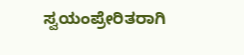ಸ್ವಯಂಪ್ರೇರಿತರಾಗಿ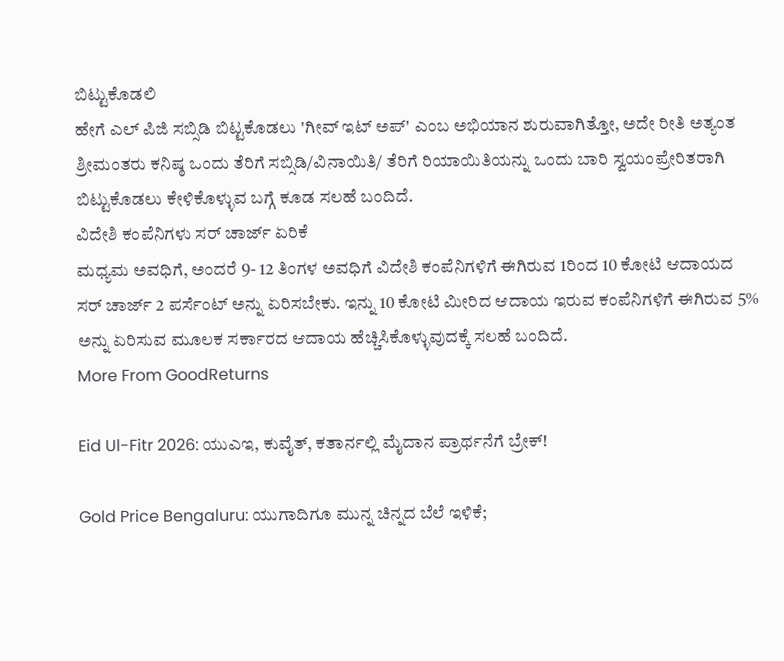ಬಿಟ್ಟುಕೊಡಲಿ
ಹೇಗೆ ಎಲ್ ಪಿಜಿ ಸಬ್ಸಿಡಿ ಬಿಟ್ಟಕೊಡಲು 'ಗೀವ್ ಇಟ್ ಅಪ್' ಎಂಬ ಅಭಿಯಾನ ಶುರುವಾಗಿತ್ತೋ, ಅದೇ ರೀತಿ ಅತ್ಯಂತ ಶ್ರೀಮಂತರು ಕನಿಷ್ಠ ಒಂದು ತೆರಿಗೆ ಸಬ್ಸಿಡಿ/ವಿನಾಯಿತಿ/ ತೆರಿಗೆ ರಿಯಾಯಿತಿಯನ್ನು ಒಂದು ಬಾರಿ ಸ್ವಯಂಪ್ರೇರಿತರಾಗಿ ಬಿಟ್ಟುಕೊಡಲು ಕೇಳಿಕೊಳ್ಳುವ ಬಗ್ಗೆ ಕೂಡ ಸಲಹೆ ಬಂದಿದೆ.
ವಿದೇಶಿ ಕಂಪೆನಿಗಳು ಸರ್ ಚಾರ್ಜ್ ಏರಿಕೆ
ಮಧ್ಯಮ ಅವಧಿಗೆ, ಅಂದರೆ 9- 12 ತಿಂಗಳ ಅವಧಿಗೆ ವಿದೇಶಿ ಕಂಪೆನಿಗಳಿಗೆ ಈಗಿರುವ 1ರಿಂದ 10 ಕೋಟಿ ಆದಾಯದ ಸರ್ ಚಾರ್ಜ್ 2 ಪರ್ಸೆಂಟ್ ಅನ್ನು ಏರಿಸಬೇಕು. ಇನ್ನು 10 ಕೋಟಿ ಮೀರಿದ ಆದಾಯ ಇರುವ ಕಂಪೆನಿಗಳಿಗೆ ಈಗಿರುವ 5% ಅನ್ನು ಏರಿಸುವ ಮೂಲಕ ಸರ್ಕಾರದ ಆದಾಯ ಹೆಚ್ಚಿಸಿಕೊಳ್ಳುವುದಕ್ಕೆ ಸಲಹೆ ಬಂದಿದೆ.
More From GoodReturns

Eid Ul-Fitr 2026: ಯುಎಇ, ಕುವೈತ್, ಕತಾರ್ನಲ್ಲಿ ಮೈದಾನ ಪ್ರಾರ್ಥನೆಗೆ ಬ್ರೇಕ್!

Gold Price Bengaluru: ಯುಗಾದಿಗೂ ಮುನ್ನ ಚಿನ್ನದ ಬೆಲೆ ಇಳಿಕೆ;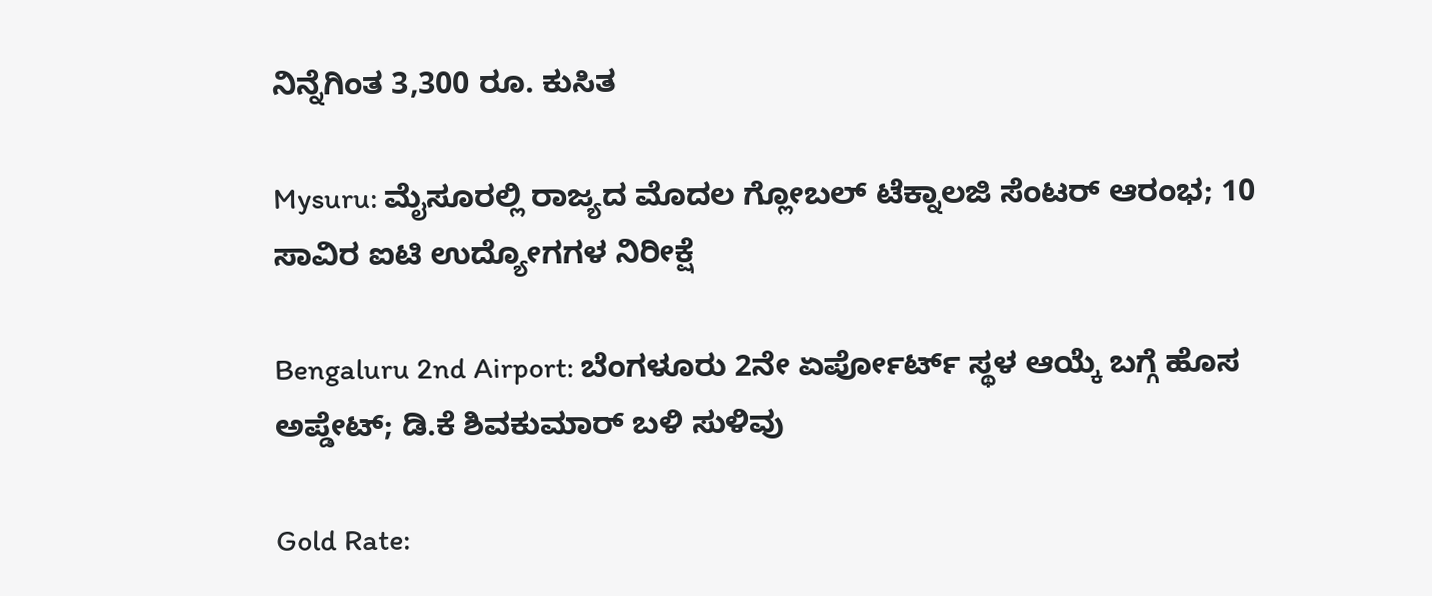ನಿನ್ನೆಗಿಂತ 3,300 ರೂ. ಕುಸಿತ

Mysuru: ಮೈಸೂರಲ್ಲಿ ರಾಜ್ಯದ ಮೊದಲ ಗ್ಲೋಬಲ್ ಟೆಕ್ನಾಲಜಿ ಸೆಂಟರ್ ಆರಂಭ; 10 ಸಾವಿರ ಐಟಿ ಉದ್ಯೋಗಗಳ ನಿರೀಕ್ಷೆ

Bengaluru 2nd Airport: ಬೆಂಗಳೂರು 2ನೇ ಏರ್ಪೋರ್ಟ್ ಸ್ಥಳ ಆಯ್ಕೆ ಬಗ್ಗೆ ಹೊಸ ಅಪ್ಡೇಟ್; ಡಿ.ಕೆ ಶಿವಕುಮಾರ್ ಬಳಿ ಸುಳಿವು

Gold Rate: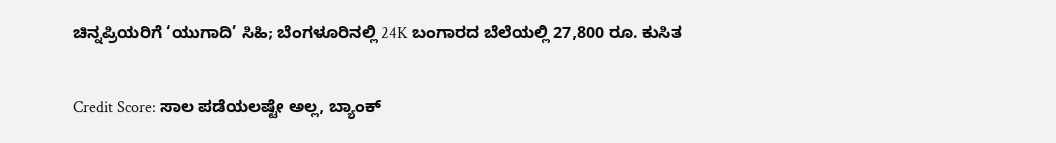ಚಿನ್ನಪ್ರಿಯರಿಗೆ ‘ಯುಗಾದಿ’ ಸಿಹಿ; ಬೆಂಗಳೂರಿನಲ್ಲಿ 24K ಬಂಗಾರದ ಬೆಲೆಯಲ್ಲಿ 27,800 ರೂ. ಕುಸಿತ

Credit Score: ಸಾಲ ಪಡೆಯಲಷ್ಟೇ ಅಲ್ಲ, ಬ್ಯಾಂಕ್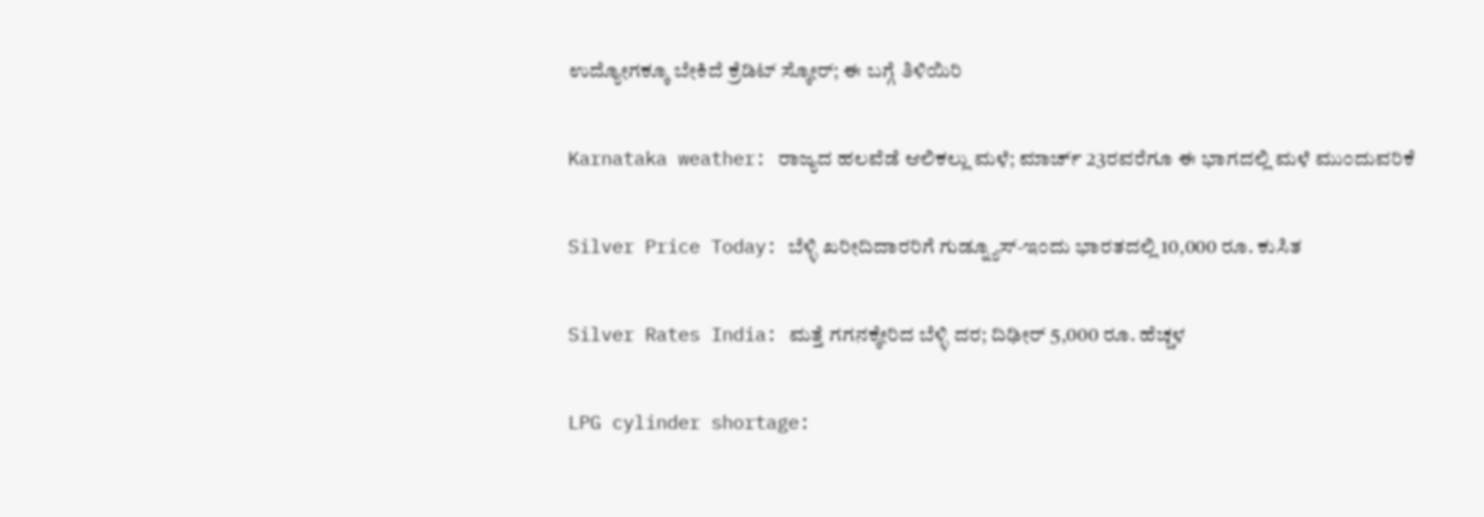ಉದ್ಯೋಗಕ್ಕೂ ಬೇಕಿದೆ ಕ್ರೆಡಿಟ್ ಸ್ಕೋರ್; ಈ ಬಗ್ಗೆ ತಿಳಿಯಿರಿ

Karnataka weather: ರಾಜ್ಯದ ಹಲವೆಡೆ ಆಲಿಕಲ್ಲು ಮಳೆ; ಮಾರ್ಚ್ 23ರವರೆಗೂ ಈ ಭಾಗದಲ್ಲಿ ಮಳೆ ಮುಂದುವರಿಕೆ

Silver Price Today: ಬೆಳ್ಳಿ ಖರೀದಿದಾರರಿಗೆ ಗುಡ್ನ್ಯೂಸ್-ಇಂದು ಭಾರತದಲ್ಲಿ 10,000 ರೂ. ಕುಸಿತ

Silver Rates India: ಮತ್ತೆ ಗಗನಕ್ಕೇರಿದ ಬೆಳ್ಳಿ ದರ; ದಿಢೀರ್ 5,000 ರೂ. ಹೆಚ್ಚಳ

LPG cylinder shortage: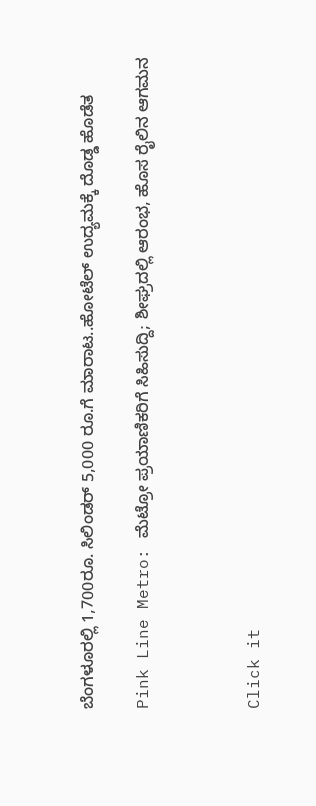ಬೆಂಗಳೂರಲ್ಲಿ 1,700ರೂ. ಸಿಲಿಂಡರ್ 5,000 ರೂ.ಗೆ ಮಾರಾಟ..ಹೋಟೆಲ್ ಉದ್ಯಮಕ್ಕೆ ದೊಡ್ಡ ಹೊಡೆತ

Pink Line Metro: ಮೆಟ್ರೋ ಪ್ರಯಾಣಿಕರಿಗೆ ಸಿಹಿಸುದ್ದಿ; ಶೀಘ್ರದಲ್ಲಿ ಆರಂಭ, ಹೊಸ ರೈಲಿನ ಆಗಮನ



Click it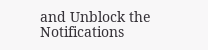and Unblock the Notifications